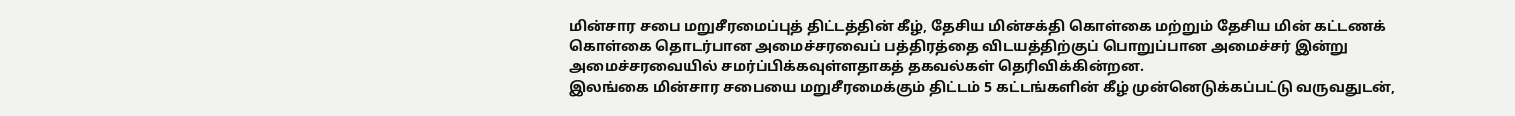மின்சார சபை மறுசீரமைப்புத் திட்டத்தின் கீழ், தேசிய மின்சக்தி கொள்கை மற்றும் தேசிய மின் கட்டணக் கொள்கை தொடர்பான அமைச்சரவைப் பத்திரத்தை விடயத்திற்குப் பொறுப்பான அமைச்சர் இன்று அமைச்சரவையில் சமர்ப்பிக்கவுள்ளதாகத் தகவல்கள் தெரிவிக்கின்றன.
இலங்கை மின்சார சபையை மறுசீரமைக்கும் திட்டம் 5 கட்டங்களின் கீழ் முன்னெடுக்கப்பட்டு வருவதுடன்,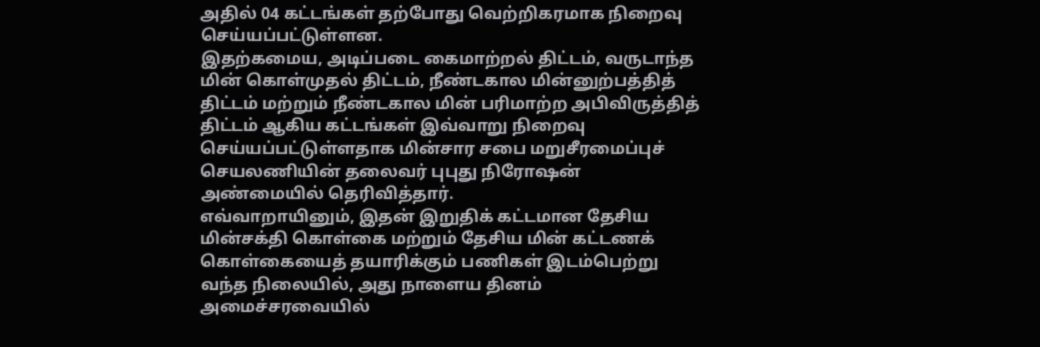அதில் 04 கட்டங்கள் தற்போது வெற்றிகரமாக நிறைவு செய்யப்பட்டுள்ளன.
இதற்கமைய, அடிப்படை கைமாற்றல் திட்டம், வருடாந்த மின் கொள்முதல் திட்டம், நீண்டகால மின்னுற்பத்தித் திட்டம் மற்றும் நீண்டகால மின் பரிமாற்ற அபிவிருத்தித் திட்டம் ஆகிய கட்டங்கள் இவ்வாறு நிறைவு செய்யப்பட்டுள்ளதாக மின்சார சபை மறுசீரமைப்புச் செயலணியின் தலைவர் புபுது நிரோஷன் அண்மையில் தெரிவித்தார்.
எவ்வாறாயினும், இதன் இறுதிக் கட்டமான தேசிய மின்சக்தி கொள்கை மற்றும் தேசிய மின் கட்டணக் கொள்கையைத் தயாரிக்கும் பணிகள் இடம்பெற்று வந்த நிலையில், அது நாளைய தினம் அமைச்சரவையில்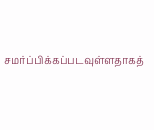சமர்ப்பிக்கப்படவுள்ளதாகத்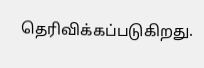தெரிவிக்கப்படுகிறது.